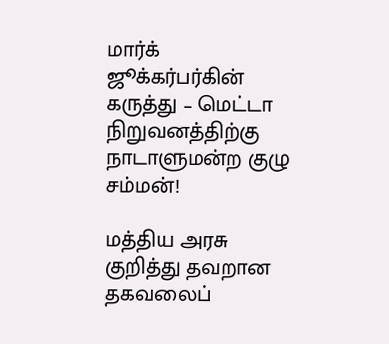மார்க் ஜூக்கர்பர்கின் கருத்து – மெட்டா நிறுவனத்திற்கு நாடாளுமன்ற குழு சம்மன்!

மத்திய அரசு குறித்து தவறான தகவலைப்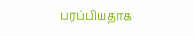பரப்பியதாக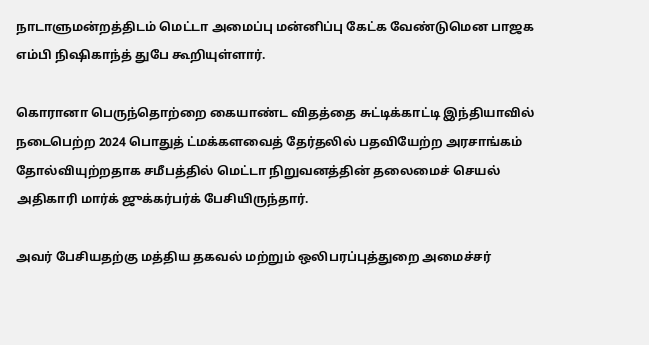நாடாளுமன்றத்திடம் மெட்டா அமைப்பு மன்னிப்பு கேட்க வேண்டுமென பாஜக எம்பி நிஷிகாந்த் துபே கூறியுள்ளார்.

கொரானா பெருந்தொற்றை கையாண்ட விதத்தை சுட்டிக்காட்டி இந்தியாவில் நடைபெற்ற 2024 பொதுத் ட்மக்களவைத் தேர்தலில் பதவியேற்ற அரசாங்கம் தோல்வியுற்றதாக சமீபத்தில் மெட்டா நிறுவனத்தின் தலைமைச் செயல் அதிகாரி மார்க் ஜுக்கர்பர்க் பேசியிருந்தார்.

அவர் பேசியதற்கு மத்திய தகவல் மற்றும் ஒலிபரப்புத்துறை அமைச்சர்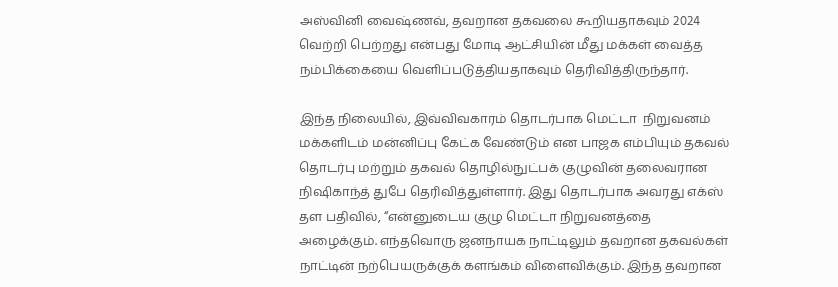அஸ்வினி வைஷ்ணவ், தவறான தகவலை கூறியதாகவும் 2024 வெற்றி பெற்றது என்பது மோடி ஆட்சியின் மீது மக்கள் வைத்த நம்பிக்கையை வெளிப்படுத்தியதாகவும் தெரிவித்திருந்தார்.

இந்த நிலையில், இவ்விவகாரம் தொடர்பாக மெட்டா  நிறுவனம் மக்களிடம் மன்னிப்பு கேட்க வேண்டும் என பாஜக எம்பியும் தகவல் தொடர்பு மற்றும் தகவல் தொழில்நுட்பக் குழுவின் தலைவரான  நிஷிகாந்த் துபே தெரிவித்துள்ளார். இது தொடர்பாக அவரது எக்ஸ் தள பதிவில், “என்னுடைய குழு மெட்டா நிறுவனத்தை அழைக்கும். எந்தவொரு ஜனநாயக நாட்டிலும் தவறான தகவல்கள் நாட்டின் நற்பெயருக்குக் களங்கம் விளைவிக்கும். இந்த தவறான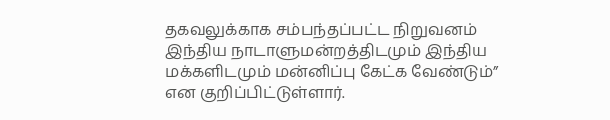தகவலுக்காக சம்பந்தப்பட்ட நிறுவனம் இந்திய நாடாளுமன்றத்திடமும் இந்திய மக்களிடமும் மன்னிப்பு கேட்க வேண்டும்” என குறிப்பிட்டுள்ளார்.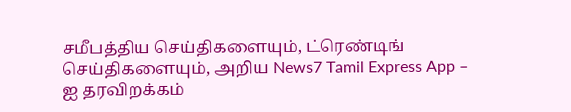சமீபத்திய செய்திகளையும், ட்ரெண்டிங் செய்திகளையும், அறிய News7 Tamil Express App – ஐ தரவிறக்கம்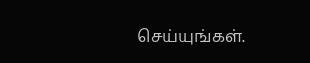செய்யுங்கள்.